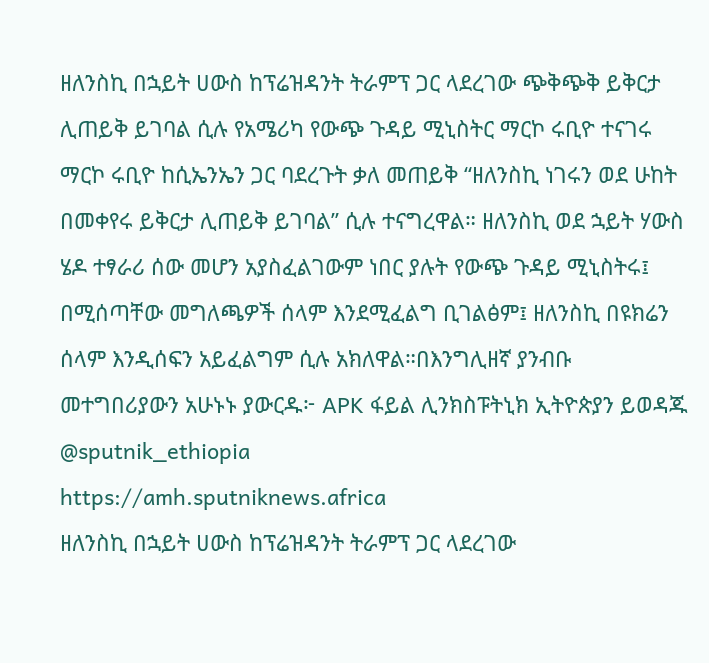ዘለንስኪ በኋይት ሀውስ ከፕሬዝዳንት ትራምፕ ጋር ላደረገው ጭቅጭቅ ይቅርታ ሊጠይቅ ይገባል ሲሉ የአሜሪካ የውጭ ጉዳይ ሚኒስትር ማርኮ ሩቢዮ ተናገሩ ማርኮ ሩቢዮ ከሲኤንኤን ጋር ባደረጉት ቃለ መጠይቅ “ዘለንስኪ ነገሩን ወደ ሁከት በመቀየሩ ይቅርታ ሊጠይቅ ይገባል” ሲሉ ተናግረዋል። ዘለንስኪ ወደ ኋይት ሃውስ ሄዶ ተፃራሪ ሰው መሆን አያስፈልገውም ነበር ያሉት የውጭ ጉዳይ ሚኒስትሩ፤ በሚሰጣቸው መግለጫዎች ሰላም እንደሚፈልግ ቢገልፅም፤ ዘለንስኪ በዩክሬን ሰላም እንዲሰፍን አይፈልግም ሲሉ አክለዋል።በእንግሊዘኛ ያንብቡ መተግበሪያውን አሁኑኑ ያውርዱ፦ APK ፋይል ሊንክስፑትኒክ ኢትዮጵያን ይወዳጁ @sputnik_ethiopia
https://amh.sputniknews.africa
ዘለንስኪ በኋይት ሀውስ ከፕሬዝዳንት ትራምፕ ጋር ላደረገው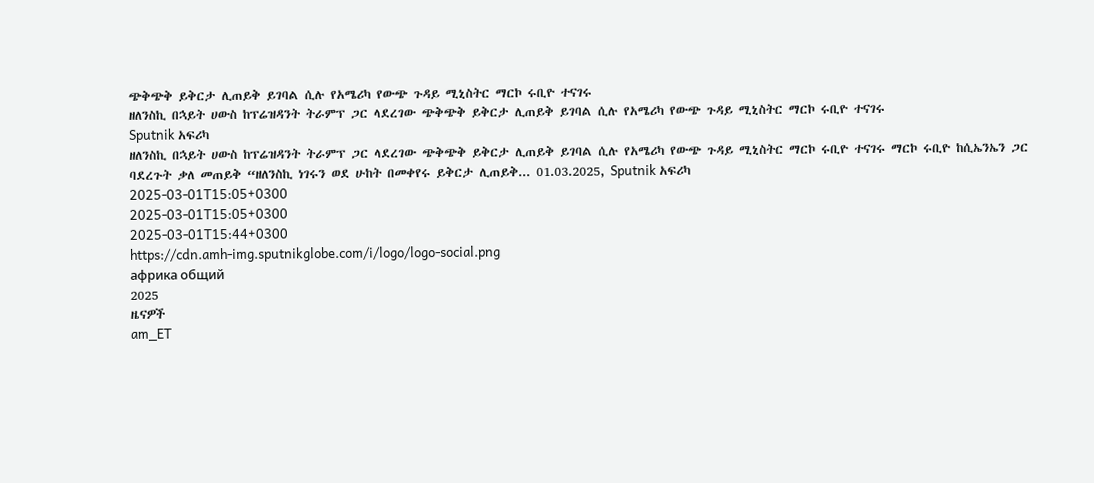ጭቅጭቅ ይቅርታ ሊጠይቅ ይገባል ሲሉ የአሜሪካ የውጭ ጉዳይ ሚኒስትር ማርኮ ሩቢዮ ተናገሩ
ዘለንስኪ በኋይት ሀውስ ከፕሬዝዳንት ትራምፕ ጋር ላደረገው ጭቅጭቅ ይቅርታ ሊጠይቅ ይገባል ሲሉ የአሜሪካ የውጭ ጉዳይ ሚኒስትር ማርኮ ሩቢዮ ተናገሩ
Sputnik አፍሪካ
ዘለንስኪ በኋይት ሀውስ ከፕሬዝዳንት ትራምፕ ጋር ላደረገው ጭቅጭቅ ይቅርታ ሊጠይቅ ይገባል ሲሉ የአሜሪካ የውጭ ጉዳይ ሚኒስትር ማርኮ ሩቢዮ ተናገሩ ማርኮ ሩቢዮ ከሲኤንኤን ጋር ባደረጉት ቃለ መጠይቅ “ዘለንስኪ ነገሩን ወደ ሁከት በመቀየሩ ይቅርታ ሊጠይቅ... 01.03.2025, Sputnik አፍሪካ
2025-03-01T15:05+0300
2025-03-01T15:05+0300
2025-03-01T15:44+0300
https://cdn.amh-img.sputnikglobe.com/i/logo/logo-social.png
африка общий
2025
ዜናዎች
am_ET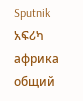Sputnik አፍሪካ
африка общий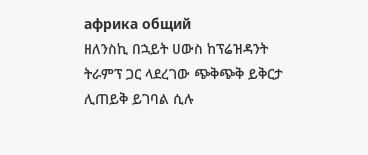африка общий
ዘለንስኪ በኋይት ሀውስ ከፕሬዝዳንት ትራምፕ ጋር ላደረገው ጭቅጭቅ ይቅርታ ሊጠይቅ ይገባል ሲሉ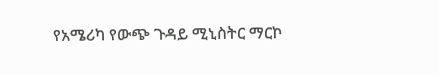የአሜሪካ የውጭ ጉዳይ ሚኒስትር ማርኮ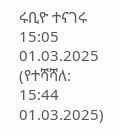ሩቢዮ ተናገሩ
15:05 01.03.2025 (የተሻሻለ: 15:44 01.03.2025)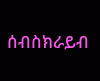ሰብስክራይብ